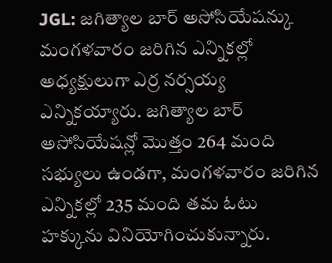JGL: జగిత్యాల బార్ అసోసియేషన్కు మంగళవారం జరిగిన ఎన్నికల్లో అధ్యక్షులుగా ఎర్ర నర్సయ్య ఎన్నికయ్యారు. జగిత్యాల బార్ అసోసియేషన్లో మొత్తం 264 మంది సభ్యులు ఉండగా, మంగళవారం జరిగిన ఎన్నికల్లో 235 మంది తమ ఓటు హక్కును వినియోగించుకున్నారు.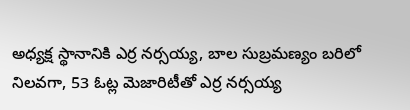అధ్యక్ష స్థానానికి ఎర్ర నర్సయ్య, బాల సుబ్రమణ్యం బరిలో నిలవగా, 53 ఓట్ల మెజారిటీతో ఎర్ర నర్సయ్య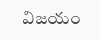విజయం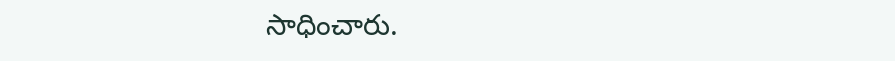సాధించారు.